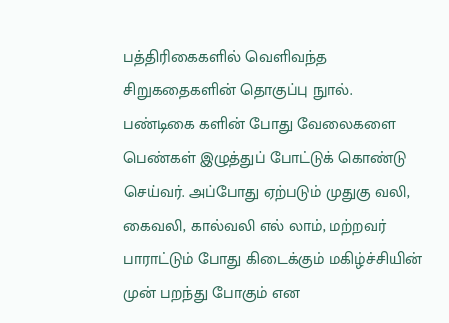பத்திரிகைகளில் வெளிவந்த சிறுகதைகளின் தொகுப்பு நுால்.
பண்டிகை களின் போது வேலைகளை பெண்கள் இழுத்துப் போட்டுக் கொண்டு செய்வர். அப்போது ஏற்படும் முதுகு வலி, கைவலி, கால்வலி எல் லாம், மற்றவர் பாராட்டும் போது கிடைக்கும் மகிழ்ச்சியின் முன் பறந்து போகும் என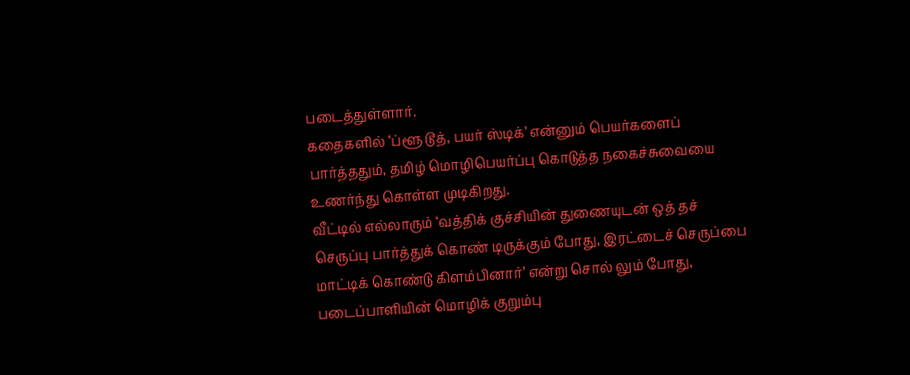படைத்துள்ளார்.
கதைகளில் ‘ப்ளூ டூத், பயர் ஸ்டிக்’ என்னும் பெயர்களைப் பார்த்ததும், தமிழ் மொழிபெயர்ப்பு கொடுத்த நகைச்சுவையை உணர்ந்து கொள்ள முடிகிறது.
வீட்டில் எல்லாரும் ‘வத்திக் குச்சியின் துணையுடன் ஒத் தச் செருப்பு பார்த்துக் கொண் டிருக்கும் போது, இரட்டைச் செருப்பை மாட்டிக் கொண்டு கிளம்பினார்’ என்று சொல் லும் போது, படைப்பாளியின் மொழிக் குறும்பு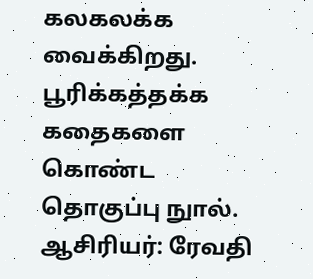கலகலக்க வைக்கிறது.
பூரிக்கத்தக்க கதைகளை கொண்ட தொகுப்பு நுால்.
ஆசிரியர்: ரேவதி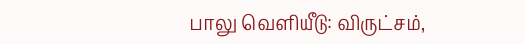பாலு வெளியீடு: விருட்சம்,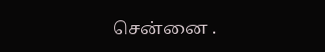சென்னை .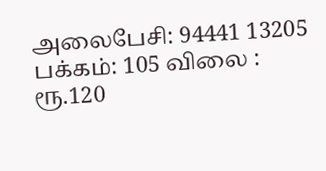அலைபேசி: 94441 13205
பக்கம்: 105 விலை : ரூ.120